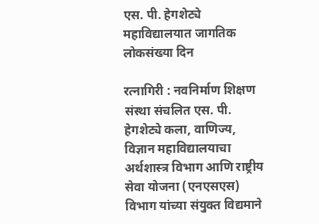एस. पी. हेगशेट्ये महाविद्यालयात जागतिक लोकसंख्या दिन

रत्नागिरी : नवनिर्माण शिक्षण संस्था संचलित एस. पी. हेगशेट्ये कला, वाणिज्य, विज्ञान महाविद्यालयाचा अर्थशास्त्र विभाग आणि राष्ट्रीय सेवा योजना (एनएसएस) विभाग यांच्या संयुक्त विद्यमाने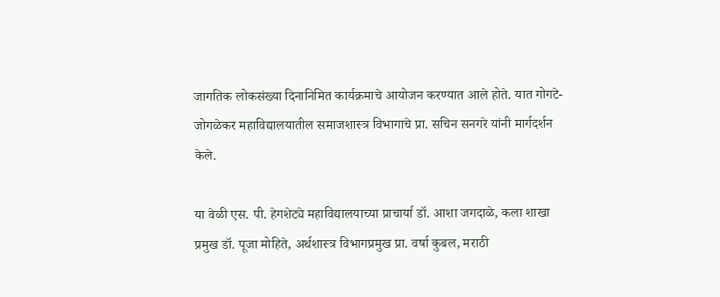जागतिक लोकसंख्या दिनानिमित कार्यक्रमाचे आयोजन करण्यात आले होते. यात गोगटे-जोगळेकर महाविद्यालयातील समाजशास्त्र विभागाचे प्रा. सचिन सनगरे यांनी मार्गदर्शन केले.

या वेळी एस. पी. हेगशेट्ये महाविद्यालयाच्या प्राचार्या डॉ. आशा जगदाळे, कला शाखा प्रमुख डॉ. पूजा मोहिते, अर्थशास्त्र विभागप्रमुख प्रा. वर्षा कुबल, मराठी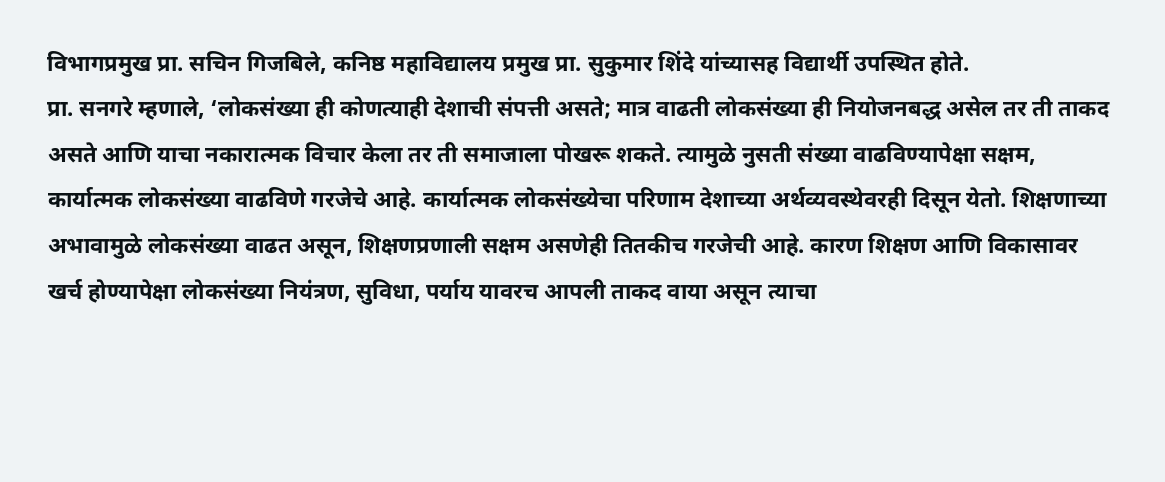विभागप्रमुख प्रा. सचिन गिजबिले, कनिष्ठ महाविद्यालय प्रमुख प्रा. सुकुमार शिंदे यांच्यासह विद्यार्थी उपस्थित होते.
प्रा. सनगरे म्हणाले, ‘लोकसंख्या ही कोणत्याही देशाची संपत्ती असते; मात्र वाढती लोकसंख्या ही नियोजनबद्ध असेल तर ती ताकद असते आणि याचा नकारात्मक विचार केला तर ती समाजाला पोखरू शकते. त्यामुळे नुसती संख्या वाढविण्यापेक्षा सक्षम, कार्यात्मक लोकसंख्या वाढविणे गरजेचे आहे. कार्यात्मक लोकसंख्येचा परिणाम देशाच्या अर्थव्यवस्थेवरही दिसून येतो. शिक्षणाच्या अभावामुळे लोकसंख्या वाढत असून, शिक्षणप्रणाली सक्षम असणेही तितकीच गरजेची आहे. कारण शिक्षण आणि विकासावर खर्च होण्यापेक्षा लोकसंख्या नियंत्रण, सुविधा, पर्याय यावरच आपली ताकद वाया असून त्याचा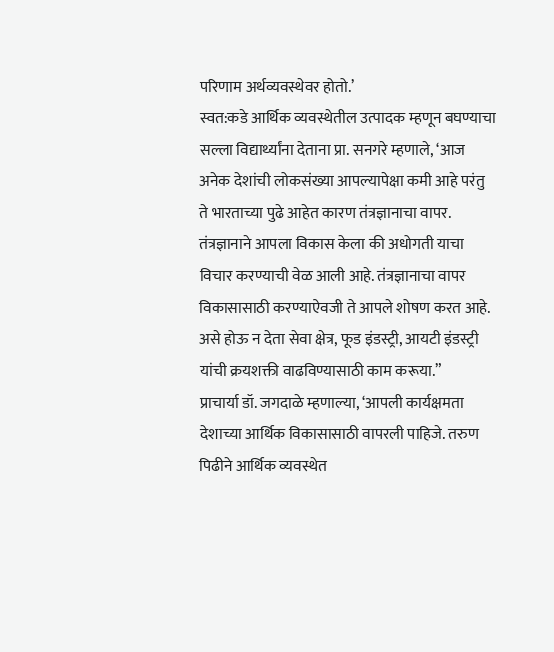परिणाम अर्थव्यवस्थेवर होतो.’
स्वत:कडे आर्थिक व्यवस्थेतील उत्पादक म्हणून बघण्याचा सल्ला विद्यार्थ्यांना देताना प्रा. सनगरे म्हणाले, ‘आज अनेक देशांची लोकसंख्या आपल्यापेक्षा कमी आहे परंतु ते भारताच्या पुढे आहेत कारण तंत्रज्ञानाचा वापर. तंत्रज्ञानाने आपला विकास केला की अधोगती याचा विचार करण्याची वेळ आली आहे. तंत्रज्ञानाचा वापर विकासासाठी करण्याऐवजी ते आपले शोषण करत आहे. असे होऊ न देता सेवा क्षेत्र, फूड इंडस्ट्री, आयटी इंडस्ट्री यांची क्रयशक्ती वाढविण्यासाठी काम करूया.”
प्राचार्या डॉ. जगदाळे म्हणाल्या, ‘आपली कार्यक्षमता देशाच्या आर्थिक विकासासाठी वापरली पाहिजे. तरुण पिढीने आर्थिक व्यवस्थेत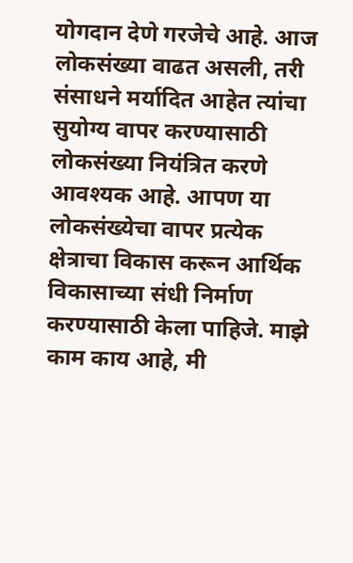योगदान देणे गरजेचे आहे. आज लोकसंख्या वाढत असली, तरी संसाधने मर्यादित आहेत त्यांचा सुयोग्य वापर करण्यासाठी लोकसंख्या नियंत्रित करणे आवश्यक आहे. आपण या लोकसंख्येचा वापर प्रत्येक क्षेत्राचा विकास करून आर्थिक विकासाच्या संधी निर्माण करण्यासाठी केला पाहिजे. माझे काम काय आहे, मी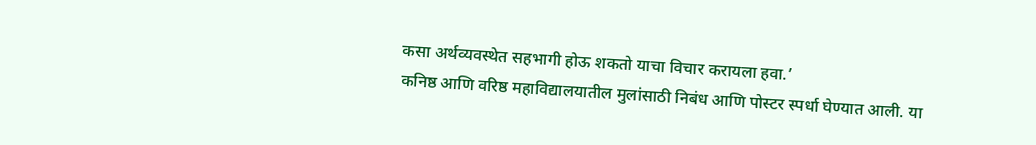कसा अर्थव्यवस्थेत सहभागी होऊ शकतो याचा विचार करायला हवा.’
कनिष्ठ आणि वरिष्ठ महाविद्यालयातील मुलांसाठी निबंध आणि पोस्टर स्पर्धा घेण्यात आली. या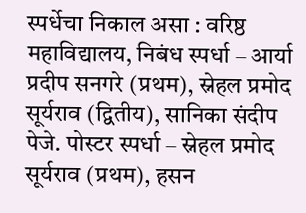स्पर्धेचा निकाल असा : वरिष्ठ महाविद्यालय, निबंध स्पर्धा – आर्या प्रदीप सनगरे (प्रथम), स्नेहल प्रमोद सूर्यराव (द्वितीय), सानिका संदीप पेजे. पोस्टर स्पर्धा – स्नेहल प्रमोद सूर्यराव (प्रथम), हसन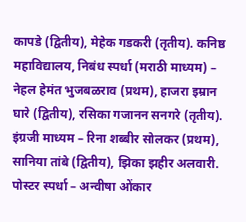कापडे (द्वितीय), मेहेक गडकरी (तृतीय). कनिष्ठ महाविद्यालय, निबंध स्पर्धा (मराठी माध्यम) – नेहल हेमंत भुजबळराव (प्रथम), हाजरा इम्रान घारे (द्वितीय), रसिका गजानन सनगरे (तृतीय). इंग्रजी माध्यम – रिना शब्बीर सोलकर (प्रथम), सानिया तांबे (द्वितीय), झिका झहीर अलवारी. पोस्टर स्पर्धा – अन्वीषा ओंकार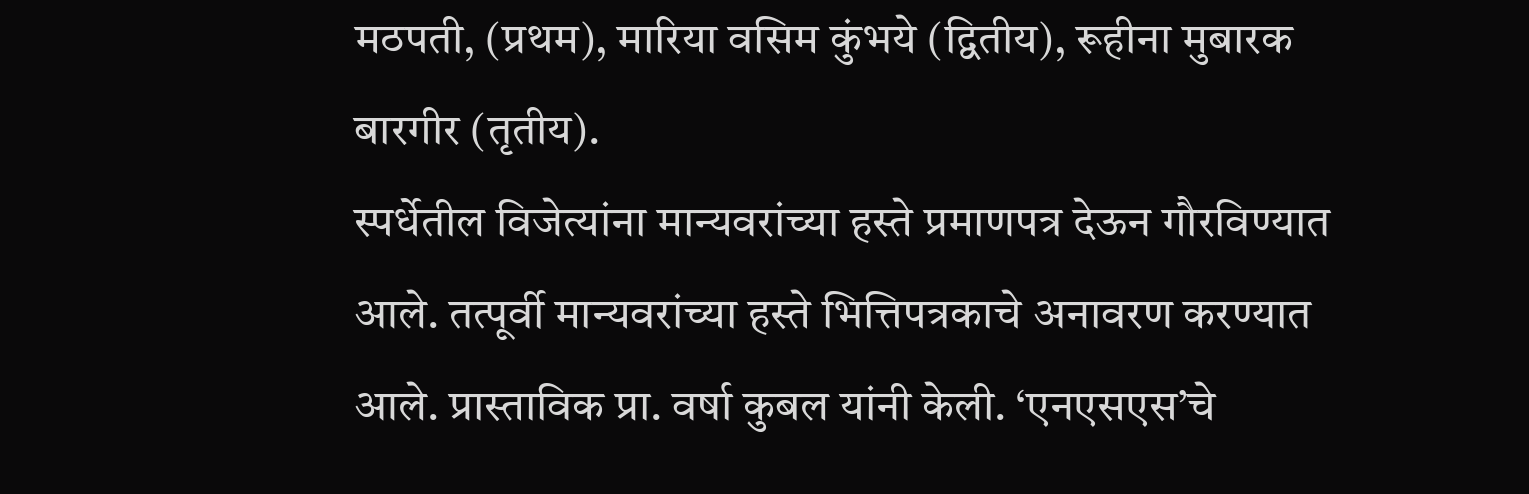मठपती, (प्रथम), मारिया वसिम कुंभये (द्वितीय), रूहीना मुबारक बारगीर (तृतीय).
स्पर्धेतील विजेत्यांना मान्यवरांच्या हस्ते प्रमाणपत्र देऊन गौरविण्यात आले. तत्पूर्वी मान्यवरांच्या हस्ते भित्तिपत्रकाचे अनावरण करण्यात आले. प्रास्ताविक प्रा. वर्षा कुबल यांनी केली. ‘एनएसएस’चे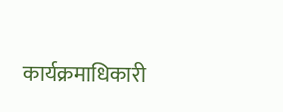कार्यक्रमाधिकारी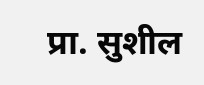प्रा. सुशील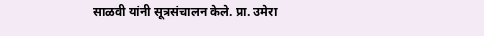साळवी यांनी सूत्रसंचालन केले. प्रा. उमेरा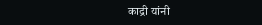काद्री यांनी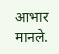आभार मानले.